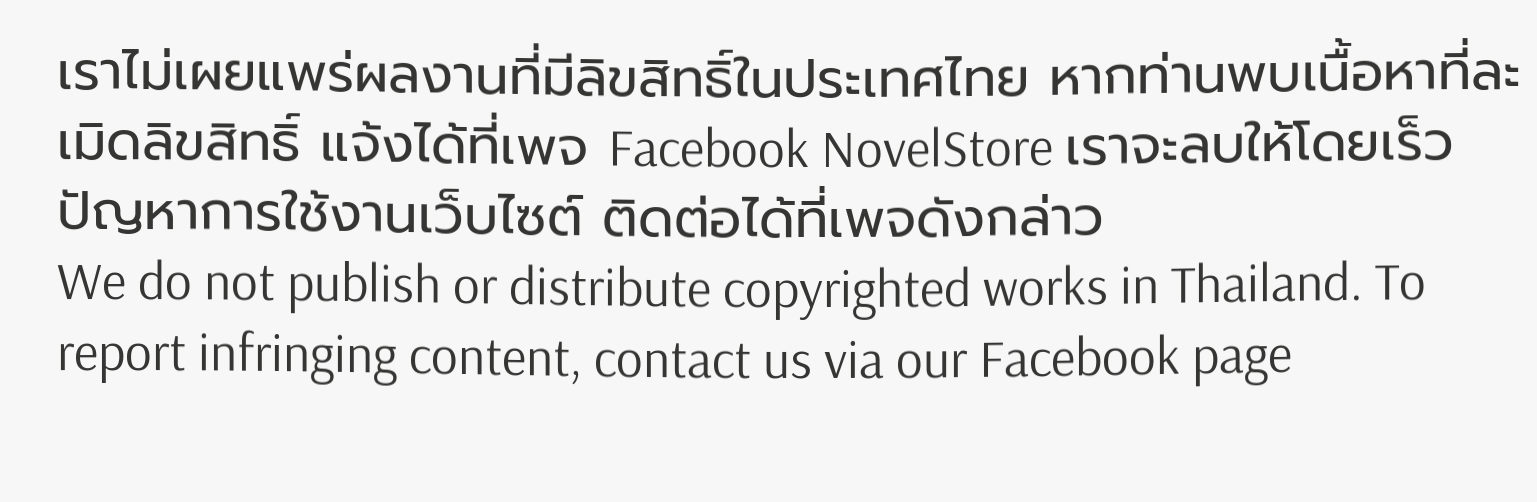เราไม่เผยแพร่ผลงานที่มีลิขสิทธิ์ในประเทศไทย หากท่านพบเนื้อหาที่ละเมิดลิขสิทธิ์ แจ้งได้ที่เพจ Facebook NovelStore เราจะลบให้โดยเร็ว
ปัญหาการใช้งานเว็บไซต์ ติดต่อได้ที่เพจดังกล่าว
We do not publish or distribute copyrighted works in Thailand. To report infringing content, contact us via our Facebook page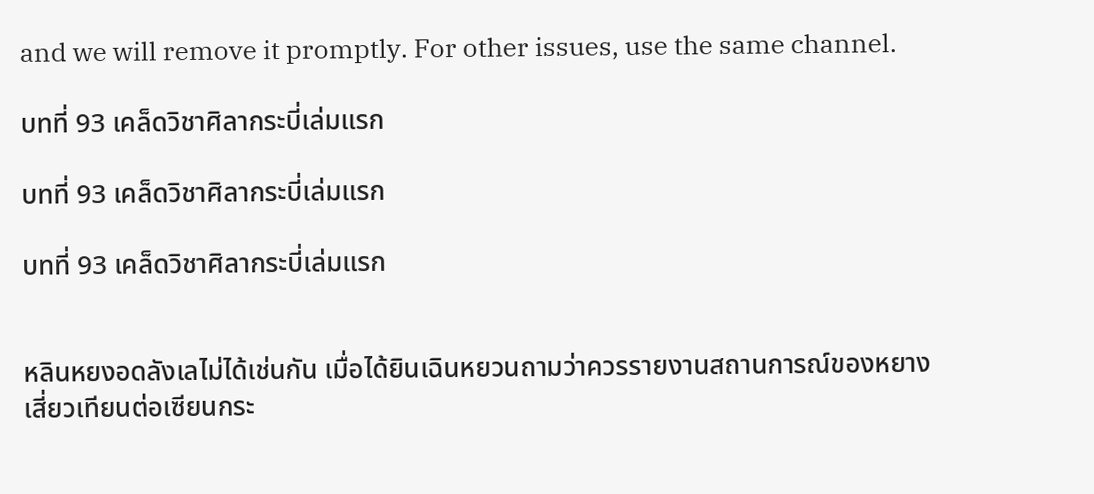and we will remove it promptly. For other issues, use the same channel.

บทที่ 93 เคล็ดวิชาศิลากระบี่เล่มแรก

บทที่ 93 เคล็ดวิชาศิลากระบี่เล่มแรก

บทที่ 93 เคล็ดวิชาศิลากระบี่เล่มแรก


หลินหยงอดลังเลไม่ได้เช่นกัน เมื่อได้ยินเฉินหยวนถามว่าควรรายงานสถานการณ์ของหยางเสี่ยวเทียนต่อเซียนกระ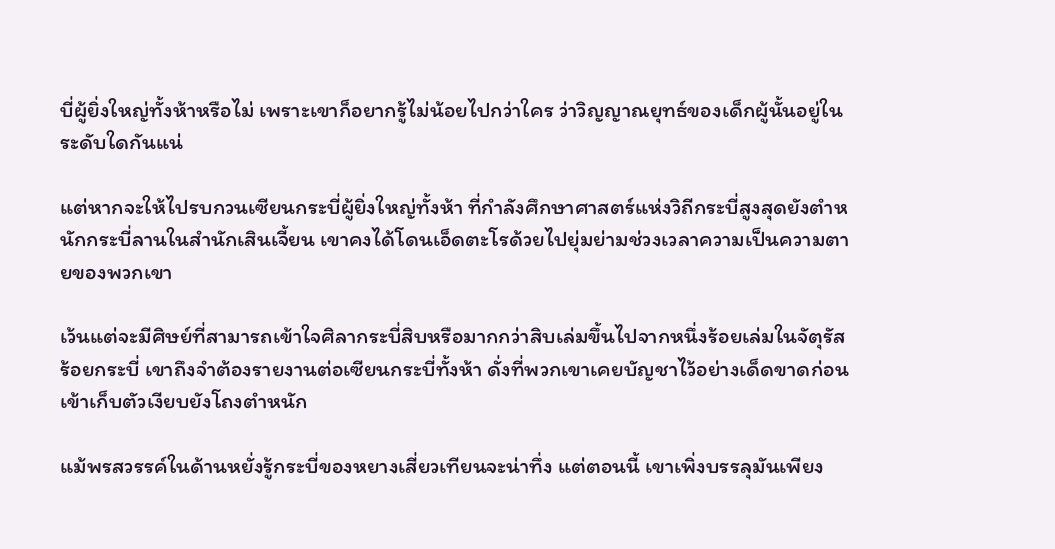บี่ผู้ยิ่งใหญ่ทั้งห้าหรือไม่ เพราะเขาก็อยากรู้ไม่น้อยไปกว่าใคร ว่าวิญญาณยุทธ์ของเด็กผู้นั้นอยู่ในระดับใดกันแน่

แต่หากจะให้ไปรบกวนเซียนกระบี่ผู้ยิ่งใหญ่ทั้งห้า ที่กำลังศึกษาศาสตร์แห่งวิถีกระบี่สูงสุดยังตำหนักกระบี่ลานในสำนักเสินเจี้ยน เขาคงได้โดนเอ็ดตะโรด้วยไปยุ่มย่ามช่วงเวลาความเป็นความตายของพวกเขา

เว้นแต่จะมีศิษย์ที่สามารถเข้าใจศิลากระบี่สิบหรือมากกว่าสิบเล่มขึ้นไปจากหนึ่งร้อยเล่มในจัตุรัสร้อยกระบี่ เขาถึงจำต้องรายงานต่อเซียนกระบี่ทั้งห้า ดั่งที่พวกเขาเคยบัญชาไว้อย่างเด็ดขาดก่อนเข้าเก็บตัวเงียบยังโถงตำหนัก

แม้พรสวรรค์ในด้านหยั่งรู้กระบี่ของหยางเสี่ยวเทียนจะน่าทึ่ง แต่ตอนนี้ เขาเพิ่งบรรลุมันเพียง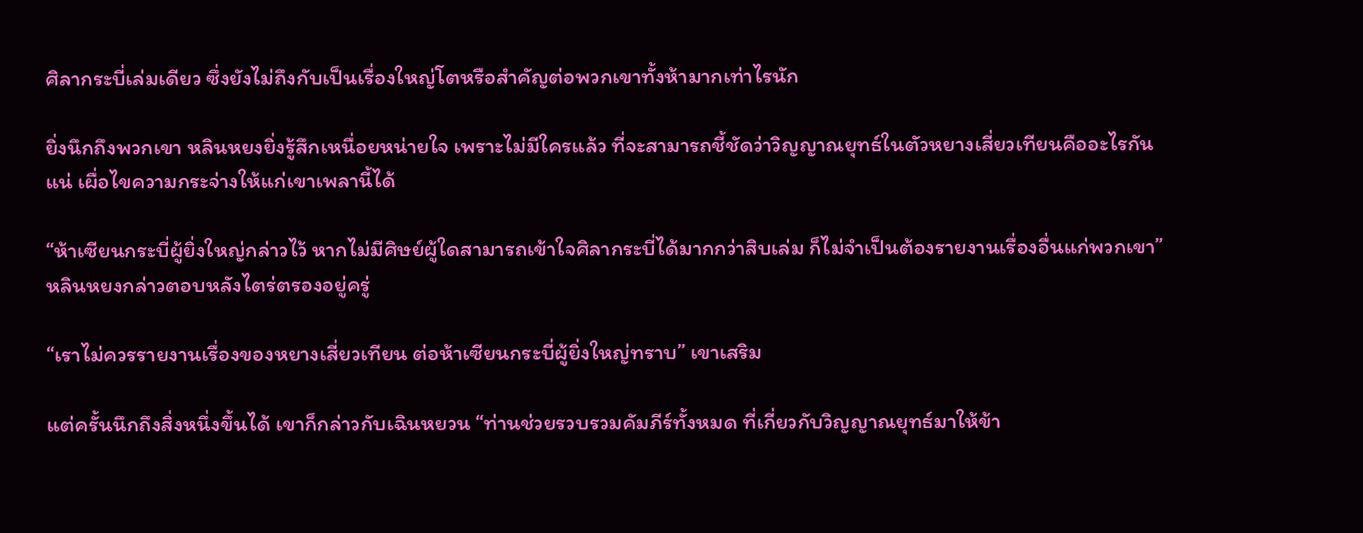ศิลากระบี่เล่มเดียว ซึ่งยังไม่ถึงกับเป็นเรื่องใหญ่โตหรือสำคัญต่อพวกเขาทั้งห้ามากเท่าไรนัก

ยิ่งนึกถึงพวกเขา หลินหยงยิ่งรู้สึกเหนื่อยหน่ายใจ เพราะไม่มีใครแล้ว ที่จะสามารถชี้ชัดว่าวิญญาณยุทธ์ในตัวหยางเสี่ยวเทียนคืออะไรกันแน่ เผื่อไขความกระจ่างให้แก่เขาเพลานี้ได้

“ห้าเซียนกระบี่ผู้ยิ่งใหญ่กล่าวไว้ หากไม่มีศิษย์ผู้ใดสามารถเข้าใจศิลากระบี่ได้มากกว่าสิบเล่ม ก็ไม่จำเป็นต้องรายงานเรื่องอื่นแก่พวกเขา” หลินหยงกล่าวตอบหลังไตร่ตรองอยู่ครู่

“เราไม่ควรรายงานเรื่องของหยางเสี่ยวเทียน ต่อห้าเซียนกระบี่ผู้ยิ่งใหญ่ทราบ” เขาเสริม

แต่ครั้นนึกถึงสิ่งหนึ่งขึ้นได้ เขาก็กล่าวกับเฉินหยวน “ท่านช่วยรวบรวมคัมภีร์ทั้งหมด ที่เกี่ยวกับวิญญาณยุทธ์มาให้ข้า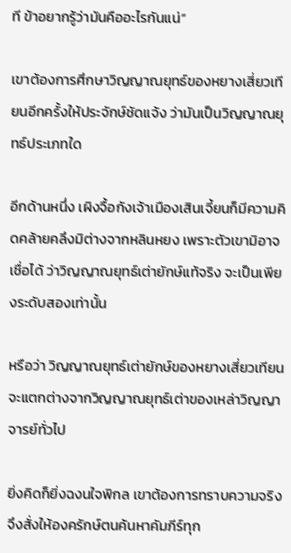ที ข้าอยากรู้ว่ามันคืออะไรกันแน่”

เขาต้องการศึกษาวิญญาณยุทธ์ของหยางเสี่ยวเทียนอีกครั้งให้ประจักษ์ชัดแจ้ง ว่ามันเป็นวิญญาณยุทธ์ประเภทใด

อีกด้านหนึ่ง เผิงจื้อกังเจ้าเมืองเสินเจี้ยนก็มีความคิดคล้ายคลึงมิต่างจากหลินหยง เพราะตัวเขามิอาจเชื่อได้ ว่าวิญญาณยุทธ์เต่ายักษ์แท้จริง จะเป็นเพียงระดับสองเท่านั้น

หรือว่า วิญญาณยุทธ์เต่ายักษ์ของหยางเสี่ยวเทียน จะแตกต่างจากวิญญาณยุทธ์เต่าของเหล่าวิญญาจารย์ทั่วไป

ยิ่งคิดก็ยิ่งฉงนใจพิกล เขาต้องการทราบความจริง จึงสั่งให้องครักษ์ตนค้นหาคัมภีร์ทุก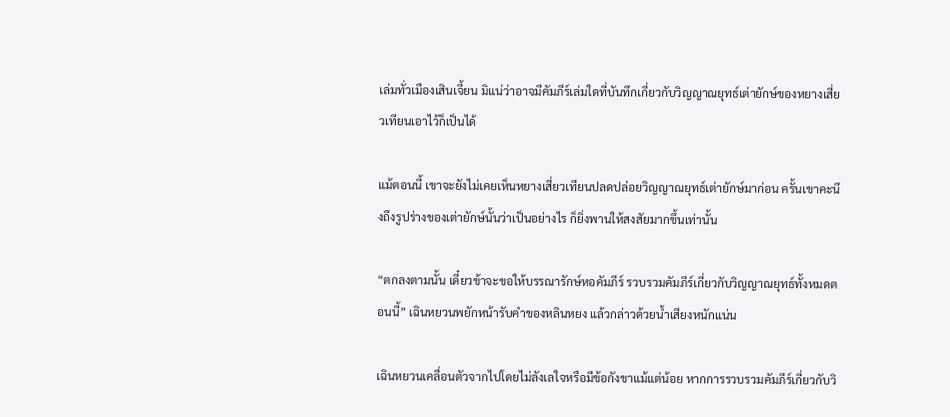เล่มทั่วเมืองเสินเจี้ยน มิแน่ว่าอาจมีคัมภีร์เล่มใดที่บันทึกเกี่ยวกับวิญญาณยุทธ์เต่ายักษ์ของหยางเสี่ยวเทียนเอาไว้ก็เป็นได้

แม้ตอนนี้ เขาจะยังไม่เคยเห็นหยางเสี่ยวเทียนปลดปล่อยวิญญาณยุทธ์เต่ายักษ์มาก่อน ครั้นเขาคะนึงถึงรูปร่างของเต่ายักษ์นั้นว่าเป็นอย่างไร ก็ยิ่งพานให้สงสัยมากขึ้นเท่านั้น

“ตกลงตามนั้น เดี๋ยวข้าจะขอให้บรรณารักษ์หอคัมภีร์ รวบรวมคัมภีร์เกี่ยวกับวิญญาณยุทธ์ทั้งหมดตอนนี้” เฉินหยวนพยักหน้ารับคำของหลินหยง แล้วกล่าวด้วยน้ำเสียงหนักแน่น

เฉินหยวนเคลื่อนตัวจากไปโดยไม่ลังเลใจหรือมีข้อกังขาแม้แต่น้อย หากการรวบรวมคัมภีร์เกี่ยวกับวิ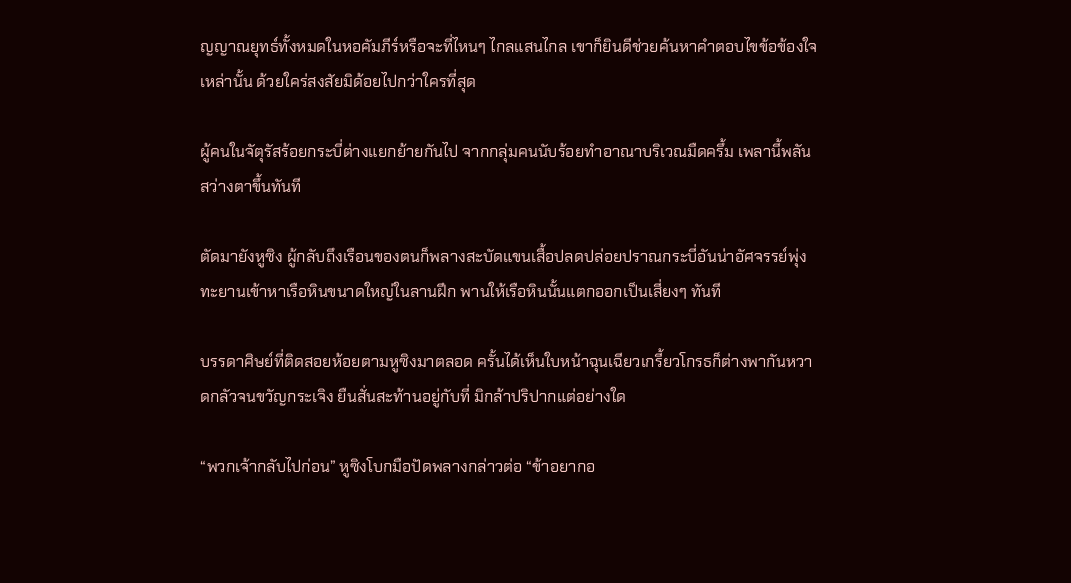ญญาณยุทธ์ทั้งหมดในหอคัมภีร์หรือจะที่ไหนๆ ไกลแสนไกล เขาก็ยินดีช่วยค้นหาคำตอบไขข้อข้องใจเหล่านั้น ด้วยใคร่สงสัยมิด้อยไปกว่าใครที่สุด

ผู้คนในจัตุรัสร้อยกระบี่ต่างแยกย้ายกันไป จากกลุ่มคนนับร้อยทำอาณาบริเวณมืดครึ้ม เพลานี้พลันสว่างตาขึ้นทันที

ตัดมายังหูซิง ผู้กลับถึงเรือนของตนก็พลางสะบัดแขนเสื้อปลดปล่อยปราณกระบี่อันน่าอัศจรรย์พุ่งทะยานเข้าหาเรือหินขนาดใหญ่ในลานฝึก พานให้เรือหินนั้นแตกออกเป็นเสี่ยงๆ ทันที

บรรดาศิษย์ที่ติดสอยห้อยตามหูซิงมาตลอด ครั้นได้เห็นใบหน้าฉุนเฉียวเกรี้ยวโกรธก็ต่างพากันหวาดกลัวจนขวัญกระเจิง ยืนสั่นสะท้านอยู่กับที่ มิกล้าปริปากแต่อย่างใด

“พวกเจ้ากลับไปก่อน” หูซิงโบกมือปัดพลางกล่าวต่อ “ข้าอยากอ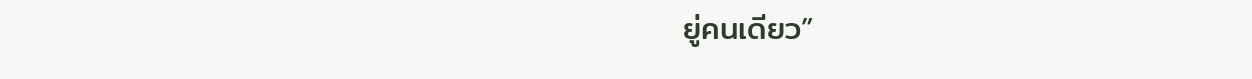ยู่คนเดียว”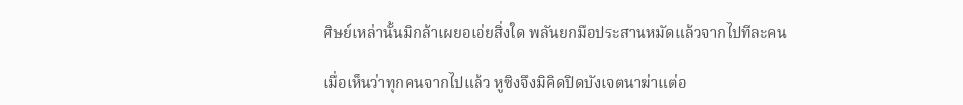ศิษย์เหล่านั้นมิกล้าเผยอเอ่ยสิ่งใด พลันยกมือประสานหมัดแล้วจากไปทีละคน

เมื่อเห็นว่าทุกคนจากไปแล้ว หูซิงจึงมิคิดปิดบังเจตนาฆ่าแต่อ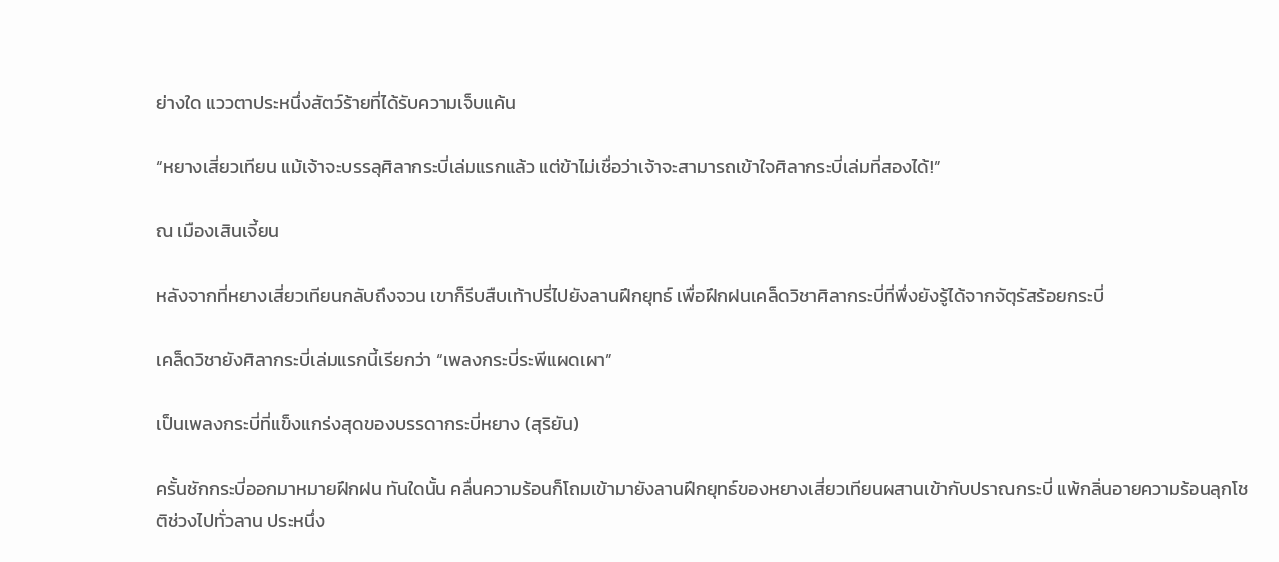ย่างใด แววตาประหนึ่งสัตว์ร้ายที่ได้รับความเจ็บแค้น

“หยางเสี่ยวเทียน แม้เจ้าจะบรรลุศิลากระบี่เล่มแรกแล้ว แต่ข้าไม่เชื่อว่าเจ้าจะสามารถเข้าใจศิลากระบี่เล่มที่สองได้!”

ณ เมืองเสินเจี้ยน

หลังจากที่หยางเสี่ยวเทียนกลับถึงจวน เขาก็รีบสืบเท้าปรี่ไปยังลานฝึกยุทธ์ เพื่อฝึกฝนเคล็ดวิชาศิลากระบี่ที่พึ่งยังรู้ได้จากจัตุรัสร้อยกระบี่

เคล็ดวิชายังศิลากระบี่เล่มแรกนี้เรียกว่า “เพลงกระบี่ระพีแผดเผา”

เป็นเพลงกระบี่ที่แข็งแกร่งสุดของบรรดากระบี่หยาง (สุริยัน)

ครั้นชักกระบี่ออกมาหมายฝึกฝน ทันใดนั้น คลื่นความร้อนก็โถมเข้ามายังลานฝึกยุทธ์ของหยางเสี่ยวเทียนผสานเข้ากับปราณกระบี่ แพ้กลิ่นอายความร้อนลุกโชติช่วงไปทั่วลาน ประหนึ่ง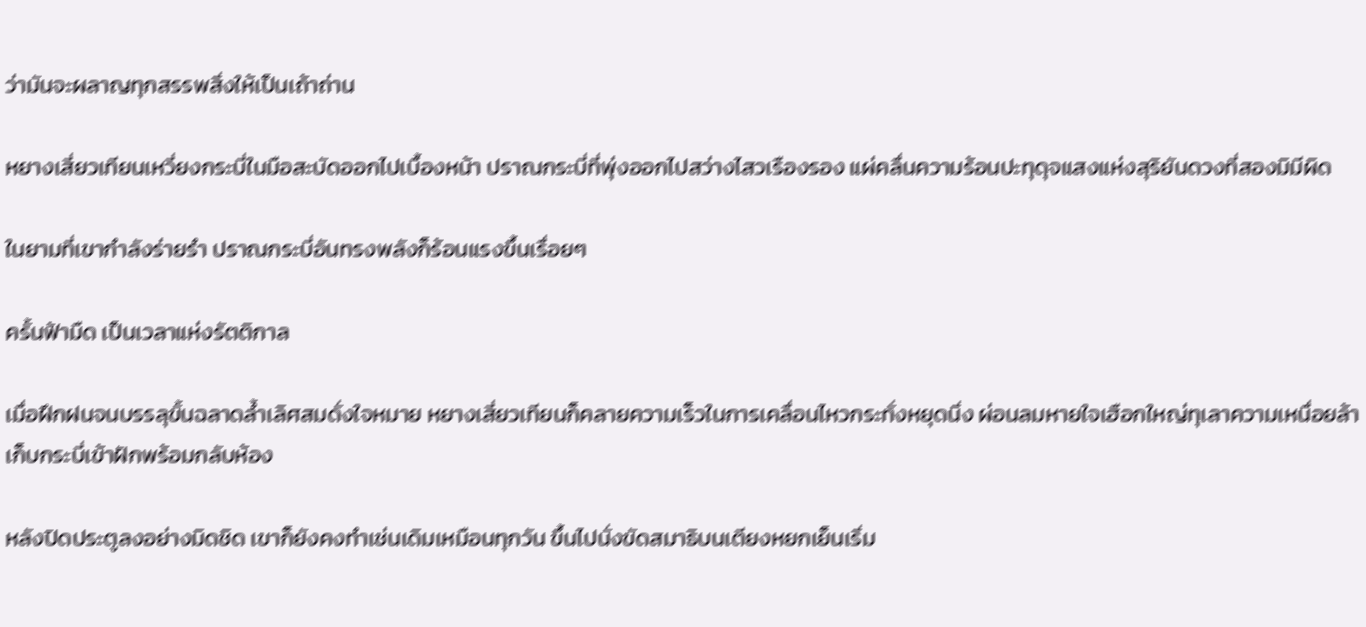ว่ามันจะผลาญทุกสรรพสิ่งให้เป็นเถ้าถ่าน

หยางเสี่ยวเทียนเหวี่ยงกระบี่ในมือสะบัดออกไปเบื้องหน้า ปราณกระบี่ที่พุ่งออกไปสว่างไสวเรืองรอง แผ่คลื่นความร้อนปะทุดุจแสงแห่งสุริยันดวงที่สองมิมีผิด

ในยามที่เขากำลังร่ายรำ ปราณกระบี่อันทรงพลังก็ร้อนแรงขึ้นเรื่อยๆ

ครั้นฟ้ามืด เป็นเวลาแห่งรัตติกาล

เมื่อฝึกฝนจนบรรลุขั้นฉลาดล้ำเลิศสมดั่งใจหมาย หยางเสี่ยวเทียนก็คลายความเร็วในการเคลื่อนไหวกระทั่งหยุดนิ่ง ผ่อนลมหายใจเฮือกใหญ่ทุเลาความเหนื่อยล้า เก็บกระบี่เข้าฝักพร้อมกลับห้อง

หลังปิดประตูลงอย่างมิดชิด เขาก็ยังคงทำเช่นเดิมเหมือนทุกวัน ขึ้นไปนั่งขัดสมาธิบนเตียงหยกเย็นเริ่ม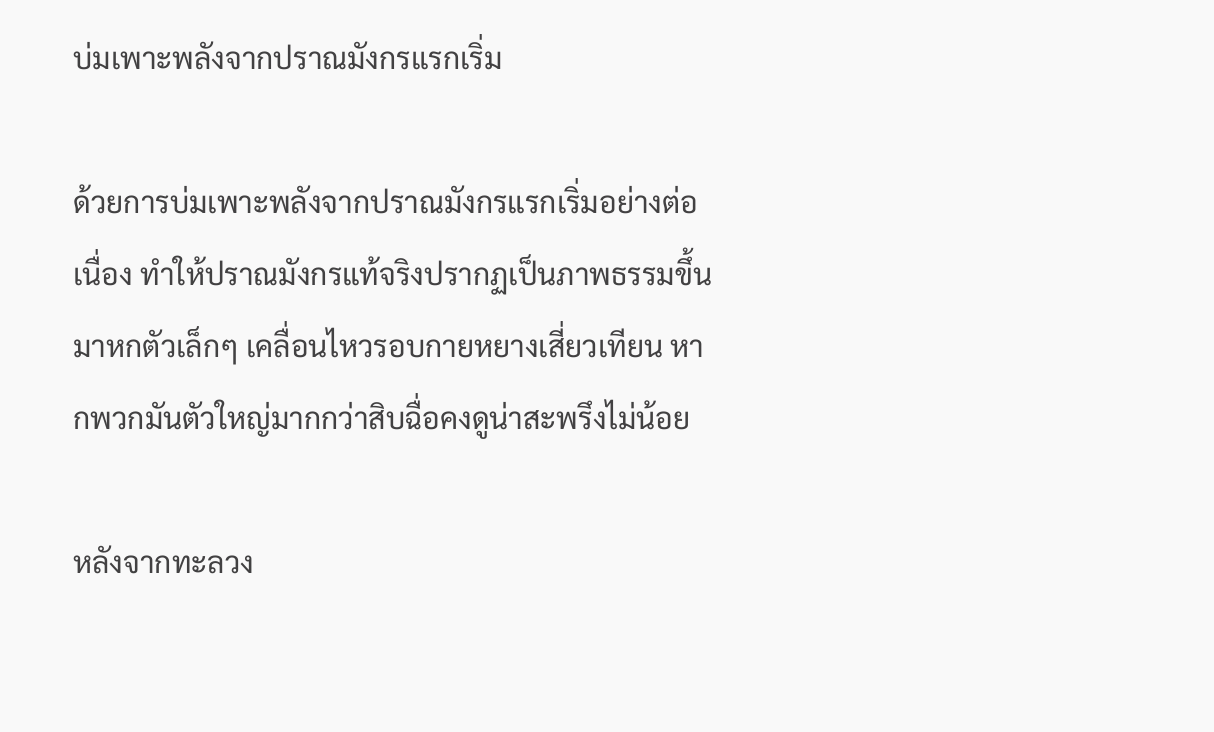บ่มเพาะพลังจากปราณมังกรแรกเริ่ม

ด้วยการบ่มเพาะพลังจากปราณมังกรแรกเริ่มอย่างต่อเนื่อง ทำให้ปราณมังกรแท้จริงปรากฏเป็นภาพธรรมขึ้นมาหกตัวเล็กๆ เคลื่อนไหวรอบกายหยางเสี่ยวเทียน หากพวกมันตัวใหญ่มากกว่าสิบฉื่อคงดูน่าสะพรึงไม่น้อย

หลังจากทะลวง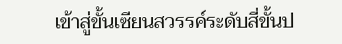เข้าสู่ขั้นเซียนสวรรค์ระดับสี่ขั้นป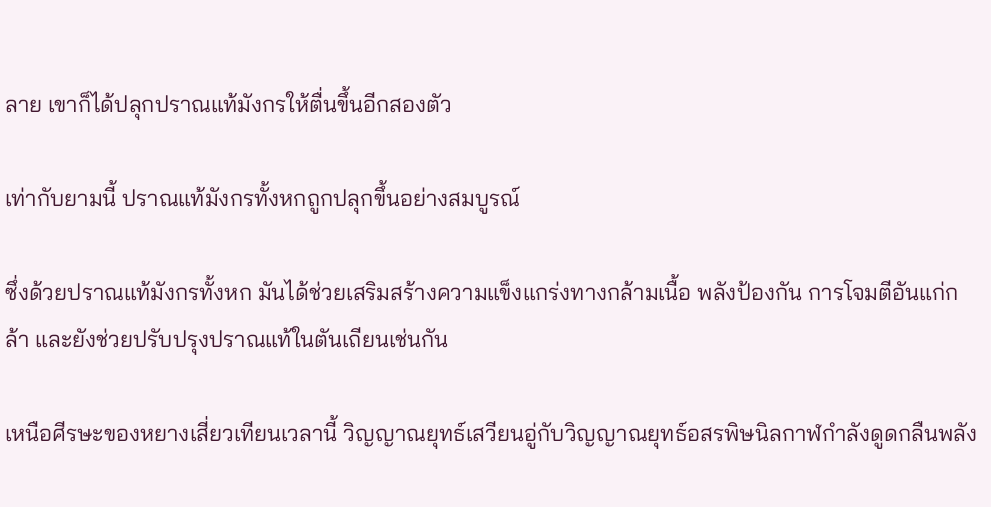ลาย เขาก็ได้ปลุกปราณแท้มังกรให้ตื่นขึ้นอีกสองตัว

เท่ากับยามนี้ ปราณแท้มังกรทั้งหกถูกปลุกขึ้นอย่างสมบูรณ์

ซึ่งด้วยปราณแท้มังกรทั้งหก มันได้ช่วยเสริมสร้างความแข็งแกร่งทางกล้ามเนื้อ พลังป้องกัน การโจมตีอันแก่กล้า และยังช่วยปรับปรุงปราณแท้ในตันเถียนเช่นกัน

เหนือศีรษะของหยางเสี่ยวเทียนเวลานี้ วิญญาณยุทธ์เสวียนอู่กับวิญญาณยุทธ์อสรพิษนิลกาฬกำลังดูดกลืนพลัง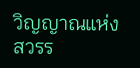วิญญาณแห่งสวรร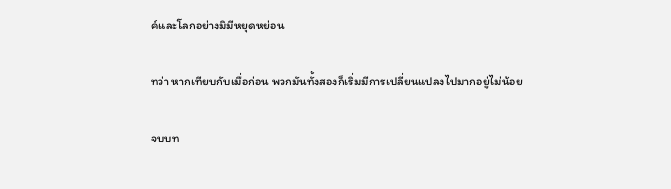ค์และโลกอย่างมิมีหยุดหย่อน

ทว่า หากเทียบกับเมื่อก่อน พวกมันทั้งสองก็เริ่มมีการเปลี่ยนแปลงไปมากอยู่ไม่น้อย

จบบท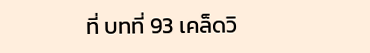ที่ บทที่ 93 เคล็ดวิ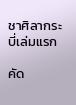ชาศิลากระบี่เล่มแรก

คัด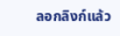ลอกลิงก์แล้ว